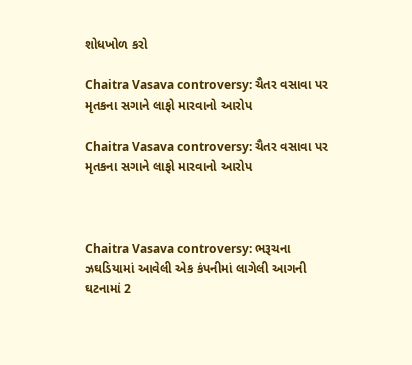શોધખોળ કરો

Chaitra Vasava controversy: ચૈતર વસાવા પર મૃતકના સગાને લાફો મારવાનો આરોપ

Chaitra Vasava controversy: ચૈતર વસાવા પર મૃતકના સગાને લાફો મારવાનો આરોપ



Chaitra Vasava controversy: ભરૂચના ઝઘડિયામાં આવેલી એક કંપનીમાં લાગેલી આગની ઘટનામાં 2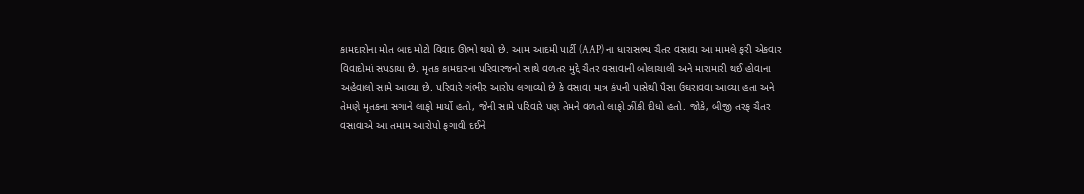કામદારોના મોત બાદ મોટો વિવાદ ઊભો થયો છે. આમ આદમી પાર્ટી (AAP) ના ધારાસભ્ય ચૈતર વસાવા આ મામલે ફરી એકવાર વિવાદોમાં સપડાયા છે. મૃતક કામદારના પરિવારજનો સાથે વળતર મુદ્દે ચૈતર વસાવાની બોલાચાલી અને મારામારી થઈ હોવાના અહેવાલો સામે આવ્યા છે. પરિવારે ગંભીર આરોપ લગાવ્યો છે કે વસાવા માત્ર કંપની પાસેથી પૈસા ઉઘરાવવા આવ્યા હતા અને તેમણે મૃતકના સગાને લાફો માર્યો હતો, જેની સામે પરિવારે પણ તેમને વળતો લાફો ઝીંકી દીધો હતો. જોકે, બીજી તરફ ચૈતર વસાવાએ આ તમામ આરોપો ફગાવી દઈને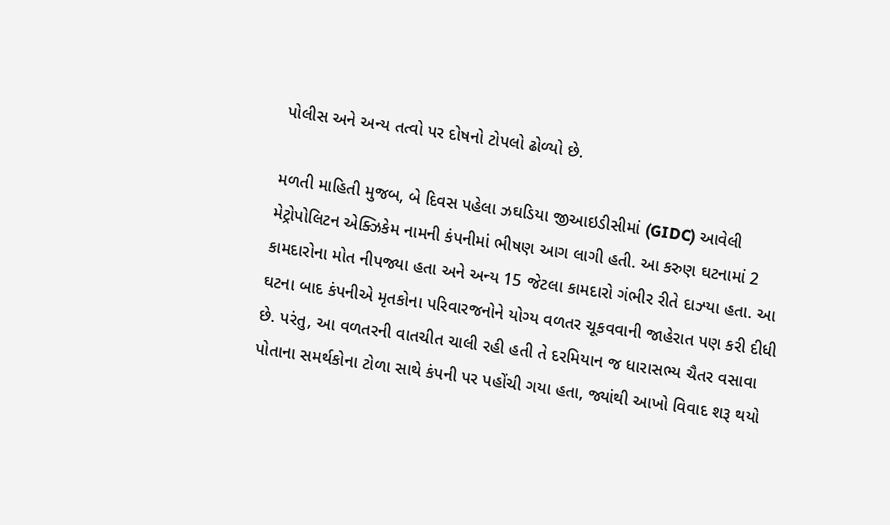પોલીસ અને અન્ય તત્વો પર દોષનો ટોપલો ઢોળ્યો છે.

મળતી માહિતી મુજબ, બે દિવસ પહેલા ઝઘડિયા જીઆઇડીસીમાં (GIDC) આવેલી મેટ્રોપોલિટન એક્ઝિકેમ નામની કંપનીમાં ભીષણ આગ લાગી હતી. આ કરુણ ઘટનામાં 2 કામદારોના મોત નીપજ્યા હતા અને અન્ય 15 જેટલા કામદારો ગંભીર રીતે દાઝ્યા હતા. આ ઘટના બાદ કંપનીએ મૃતકોના પરિવારજનોને યોગ્ય વળતર ચૂકવવાની જાહેરાત પણ કરી દીધી છે. પરંતુ, આ વળતરની વાતચીત ચાલી રહી હતી તે દરમિયાન જ ધારાસભ્ય ચૈતર વસાવા પોતાના સમર્થકોના ટોળા સાથે કંપની પર પહોંચી ગયા હતા, જ્યાંથી આખો વિવાદ શરૂ થયો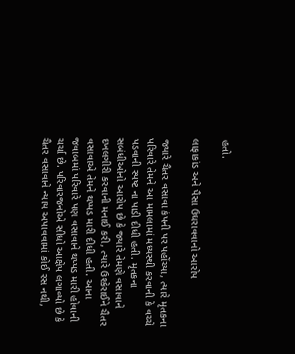હતો.

લાફાકાંડ અને પૈસા ઉઘરાવવાનો આરોપ

જ્યારે ચૈતર વસાવા કંપની પર પહોંચ્યા, ત્યારે મૃતકના પરિવારે તેમને આ મામલામાં મધ્યસ્થી કરવાની કે વચ્ચે પડવાની સ્પષ્ટ ના પાડી દીધી હતી. મૃતકના સબંધીઓનો આરોપ છે કે જ્યારે તેમણે વસાવાને દખલગીરી કરવાની મનાઈ કરી, ત્યારે ઉશ્કેરાઈને ચૈતર વસાવાએ તેમને થપ્પડ મારી દીધી હતી. આના જવાબમાં પરિવારે પણ વસાવાને થપ્પડ મારી હોવાની ચર્ચા છે. પરિવારજનોએ સીધો આક્ષેપ લગાવ્યો છે કે ચૈતર વસાવાને ન્યાય અપાવવામાં કોઈ રસ નથી,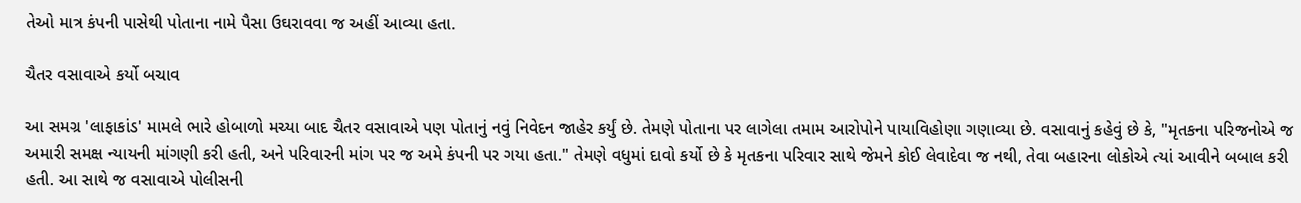તેઓ માત્ર કંપની પાસેથી પોતાના નામે પૈસા ઉઘરાવવા જ અહીં આવ્યા હતા.

ચૈતર વસાવાએ કર્યો બચાવ

આ સમગ્ર 'લાફાકાંડ' મામલે ભારે હોબાળો મચ્યા બાદ ચૈતર વસાવાએ પણ પોતાનું નવું નિવેદન જાહેર કર્યું છે. તેમણે પોતાના પર લાગેલા તમામ આરોપોને પાયાવિહોણા ગણાવ્યા છે. વસાવાનું કહેવું છે કે, "મૃતકના પરિજનોએ જ અમારી સમક્ષ ન્યાયની માંગણી કરી હતી, અને પરિવારની માંગ પર જ અમે કંપની પર ગયા હતા." તેમણે વધુમાં દાવો કર્યો છે કે મૃતકના પરિવાર સાથે જેમને કોઈ લેવાદેવા જ નથી, તેવા બહારના લોકોએ ત્યાં આવીને બબાલ કરી હતી. આ સાથે જ વસાવાએ પોલીસની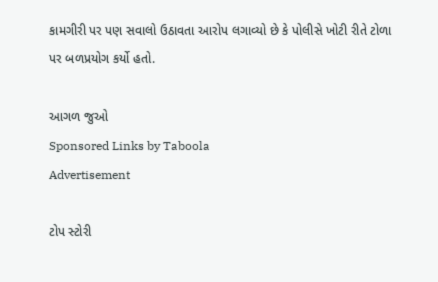કામગીરી પર પણ સવાલો ઉઠાવતા આરોપ લગાવ્યો છે કે પોલીસે ખોટી રીતે ટોળા પર બળપ્રયોગ કર્યો હતો.

આગળ જુઓ
Sponsored Links by Taboola
Advertisement

ટોપ સ્ટોરી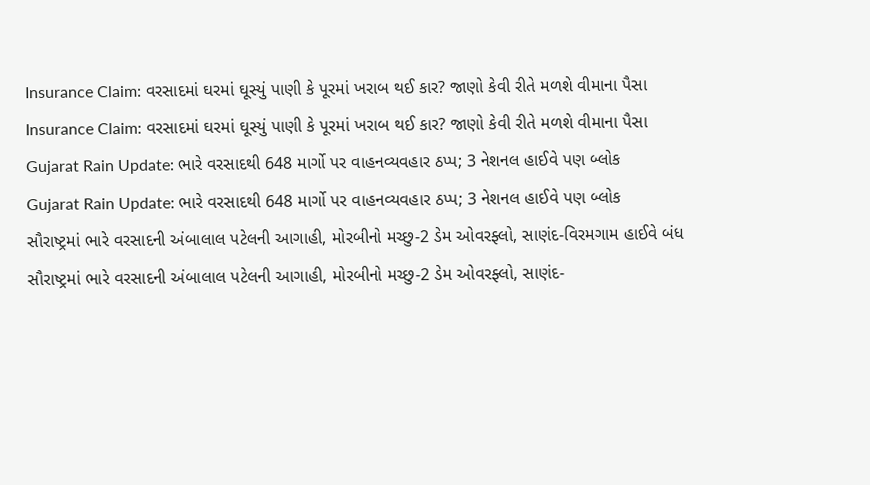Insurance Claim: વરસાદમાં ઘરમાં ઘૂસ્યું પાણી કે પૂરમાં ખરાબ થઈ કાર? જાણો કેવી રીતે મળશે વીમાના પૈસા
Insurance Claim: વરસાદમાં ઘરમાં ઘૂસ્યું પાણી કે પૂરમાં ખરાબ થઈ કાર? જાણો કેવી રીતે મળશે વીમાના પૈસા
Gujarat Rain Update: ભારે વરસાદથી 648 માર્ગો પર વાહનવ્યવહાર ઠપ્પ; 3 નેશનલ હાઈવે પણ બ્લોક
Gujarat Rain Update: ભારે વરસાદથી 648 માર્ગો પર વાહનવ્યવહાર ઠપ્પ; 3 નેશનલ હાઈવે પણ બ્લોક
સૌરાષ્ટ્રમાં ભારે વરસાદની અંબાલાલ પટેલની આગાહી, મોરબીનો મચ્છુ-2 ડેમ ઓવરફ્લો, સાણંદ-વિરમગામ હાઈવે બંધ
સૌરાષ્ટ્રમાં ભારે વરસાદની અંબાલાલ પટેલની આગાહી, મોરબીનો મચ્છુ-2 ડેમ ઓવરફ્લો, સાણંદ-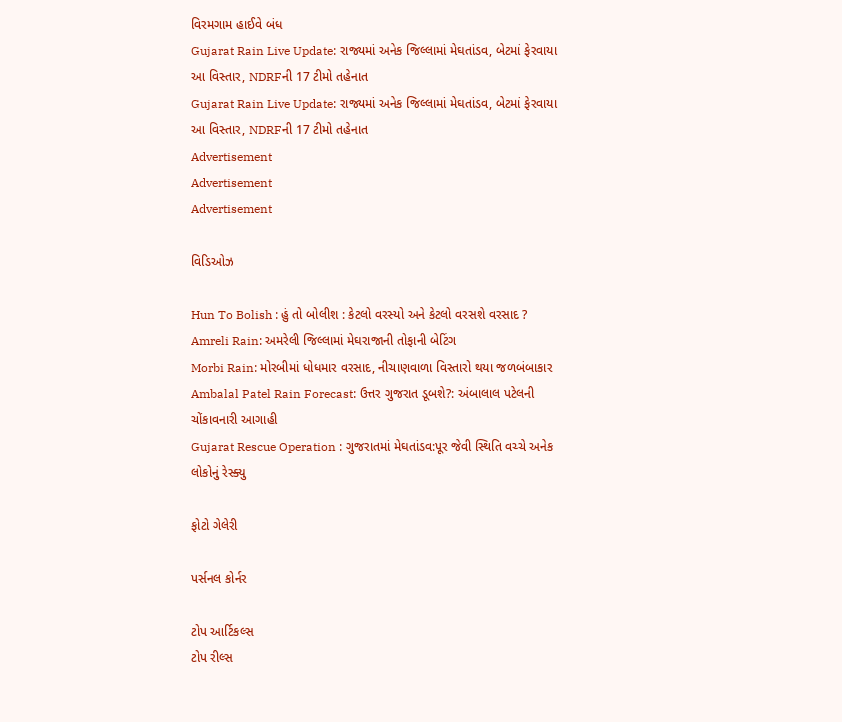વિરમગામ હાઈવે બંધ
Gujarat Rain Live Update: રાજ્યમાં અનેક જિલ્લામાં મેઘતાંડવ, બેટમાં ફેરવાયા આ વિસ્તાર, NDRFની 17 ટીમો તહેનાત
Gujarat Rain Live Update: રાજ્યમાં અનેક જિલ્લામાં મેઘતાંડવ, બેટમાં ફેરવાયા આ વિસ્તાર, NDRFની 17 ટીમો તહેનાત
Advertisement
Advertisement
Advertisement

વિડિઓઝ

Hun To Bolish : હું તો બોલીશ : કેટલો વરસ્યો અને કેટલો વરસશે વરસાદ ?
Amreli Rain: અમરેલી જિલ્લામાં મેઘરાજાની તોફાની બેટિંગ
Morbi Rain: મોરબીમાં ધોધમાર વરસાદ, નીચાણવાળા વિસ્તારો થયા જળબંબાકાર
Ambalal Patel Rain Forecast: ઉત્તર ગુજરાત ડૂબશે?: અંબાલાલ પટેલની ચોંકાવનારી આગાહી
Gujarat Rescue Operation : ગુજરાતમાં મેઘતાંડવ:પૂર જેવી સ્થિતિ વચ્ચે અનેક લોકોનું રેસ્ક્યુ

ફોટો ગેલેરી

પર્સનલ કોર્નર

ટોપ આર્ટિકલ્સ
ટોપ રીલ્સ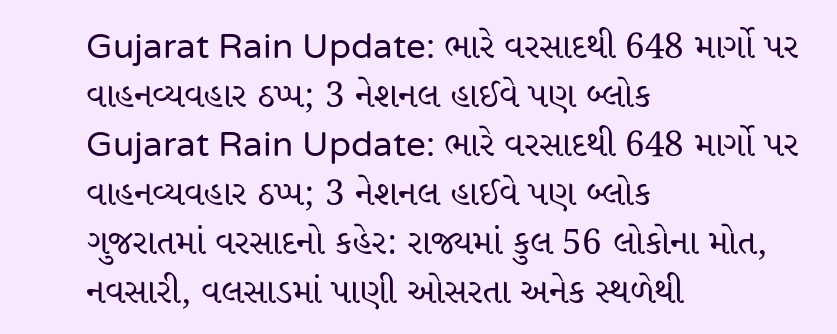Gujarat Rain Update: ભારે વરસાદથી 648 માર્ગો પર વાહનવ્યવહાર ઠપ્પ; 3 નેશનલ હાઈવે પણ બ્લોક
Gujarat Rain Update: ભારે વરસાદથી 648 માર્ગો પર વાહનવ્યવહાર ઠપ્પ; 3 નેશનલ હાઈવે પણ બ્લોક
ગુજરાતમાં વરસાદનો કહેર: રાજ્યમાં કુલ 56 લોકોના મોત, નવસારી, વલસાડમાં પાણી ઓસરતા અનેક સ્થળેથી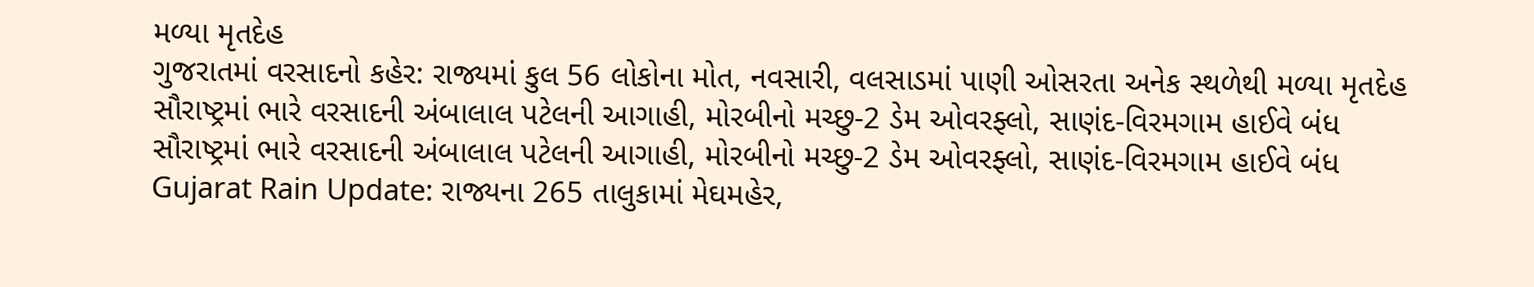મળ્યા મૃતદેહ
ગુજરાતમાં વરસાદનો કહેર: રાજ્યમાં કુલ 56 લોકોના મોત, નવસારી, વલસાડમાં પાણી ઓસરતા અનેક સ્થળેથી મળ્યા મૃતદેહ
સૌરાષ્ટ્રમાં ભારે વરસાદની અંબાલાલ પટેલની આગાહી, મોરબીનો મચ્છુ-2 ડેમ ઓવરફ્લો, સાણંદ-વિરમગામ હાઈવે બંધ
સૌરાષ્ટ્રમાં ભારે વરસાદની અંબાલાલ પટેલની આગાહી, મોરબીનો મચ્છુ-2 ડેમ ઓવરફ્લો, સાણંદ-વિરમગામ હાઈવે બંધ
Gujarat Rain Update: રાજ્યના 265 તાલુકામાં મેઘમહેર,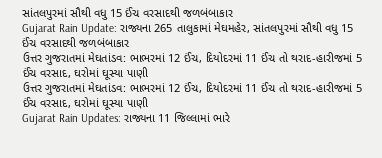સાંતલપુરમાં સૌથી વધુ 15 ઈંચ વરસાદથી જળબંબાકાર
Gujarat Rain Update: રાજ્યના 265 તાલુકામાં મેઘમહેર, સાંતલપુરમાં સૌથી વધુ 15 ઈંચ વરસાદથી જળબંબાકાર
ઉત્તર ગુજરાતમાં મેઘતાંડવ: ભાભરમાં 12 ઈંચ, દિયોદરમાં 11 ઈંચ તો થરાદ-હારીજમાં 5 ઈંચ વરસાદ, ઘરોમાં ઘૂસ્યા પાણી
ઉત્તર ગુજરાતમાં મેઘતાંડવ: ભાભરમાં 12 ઈંચ, દિયોદરમાં 11 ઈંચ તો થરાદ-હારીજમાં 5 ઈંચ વરસાદ, ઘરોમાં ઘૂસ્યા પાણી
Gujarat Rain Updates: રાજ્યના 11 જિલ્લામાં ભારે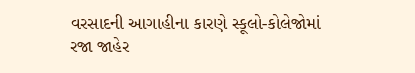વરસાદની આગાહીના કારણે સ્કૂલો-કોલેજોમાં રજા જાહેર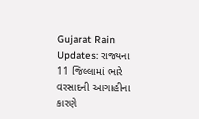Gujarat Rain Updates: રાજ્યના 11 જિલ્લામાં ભારે વરસાદની આગાહીના કારણે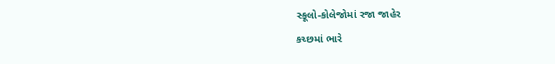સ્કૂલો-કોલેજોમાં રજા જાહેર
કચ્છમાં ભારે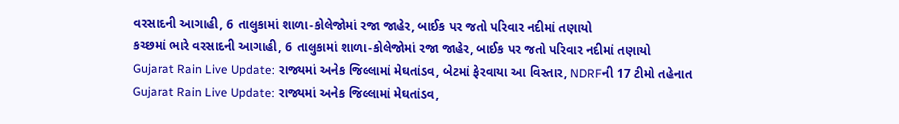વરસાદની આગાહી, 6 તાલુકામાં શાળા-કોલેજોમાં રજા જાહેર, બાઈક પર જતો પરિવાર નદીમાં તણાયો
કચ્છમાં ભારે વરસાદની આગાહી, 6 તાલુકામાં શાળા-કોલેજોમાં રજા જાહેર, બાઈક પર જતો પરિવાર નદીમાં તણાયો
Gujarat Rain Live Update: રાજ્યમાં અનેક જિલ્લામાં મેઘતાંડવ, બેટમાં ફેરવાયા આ વિસ્તાર, NDRFની 17 ટીમો તહેનાત
Gujarat Rain Live Update: રાજ્યમાં અનેક જિલ્લામાં મેઘતાંડવ,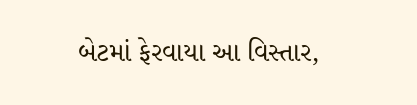બેટમાં ફેરવાયા આ વિસ્તાર,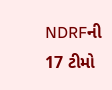NDRFની 17 ટીમો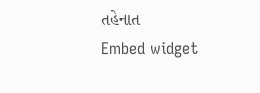તહેનાત
Embed widget